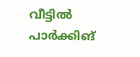വീട്ടിൽ പാർക്കിങ്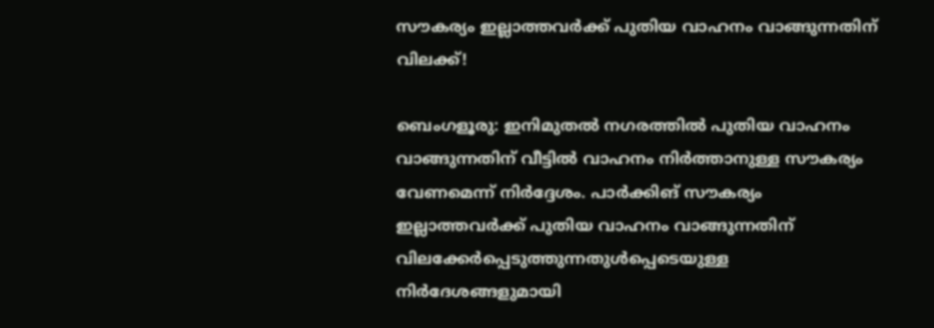സൗകര്യം ഇല്ലാത്തവർക്ക് പുതിയ വാഹനം വാങ്ങുന്നതിന് വിലക്ക്!

ബെംഗളൂരു: ഇനിമുതൽ നഗരത്തിൽ പുതിയ വാഹനം വാങ്ങുന്നതിന് വീട്ടിൽ വാഹനം നിർത്താനുള്ള സൗകര്യം വേണമെന്ന് നിർദ്ദേശം. പാർക്കിങ് സൗകര്യം ഇല്ലാത്തവർക്ക് പുതിയ വാഹനം വാങ്ങുന്നതിന് വിലക്കേർപ്പെടുത്തുന്നതുൾപ്പെടെയുള്ള നിർദേശങ്ങളുമായി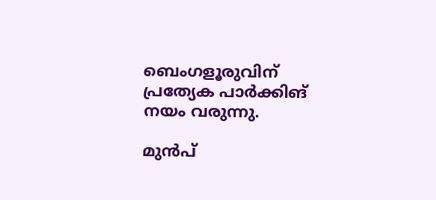ബെംഗളൂരുവിന് പ്രത്യേക പാർക്കിങ് നയം വരുന്നു.

മുൻപ്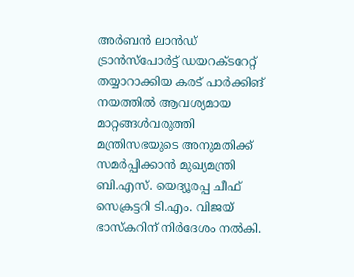അർബൻ ലാൻഡ് ട്രാൻസ്പോർട്ട് ഡയറക്ടറേറ്റ് തയ്യാറാക്കിയ കരട് പാർക്കിങ് നയത്തിൽ ആവശ്യമായ മാറ്റങ്ങൾവരുത്തി മന്ത്രിസഭയുടെ അനുമതിക്ക് സമർപ്പിക്കാൻ മുഖ്യമന്ത്രി ബി.എസ്. യെദ്യൂരപ്പ ചീഫ് സെക്രട്ടറി ടി.എം. വിജയ് ഭാസ്കറിന് നിർദേശം നൽകി.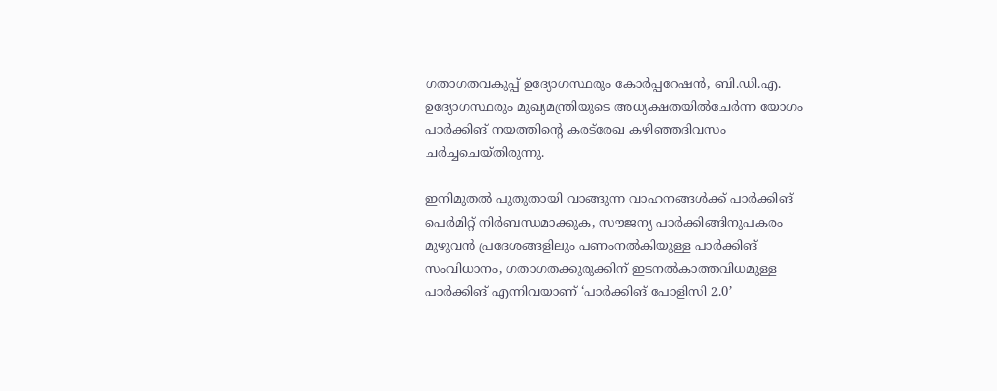ഗതാഗതവകുപ്പ് ഉദ്യോഗസ്ഥരും കോർപ്പറേഷൻ, ബി.ഡി.എ. ഉദ്യോഗസ്ഥരും മുഖ്യമന്ത്രിയുടെ അധ്യക്ഷതയിൽചേർന്ന യോഗം പാർക്കിങ് നയത്തിന്റെ കരട്‌രേഖ കഴിഞ്ഞദിവസം ചർച്ചചെയ്തിരുന്നു.

ഇനിമുതൽ പുതുതായി വാങ്ങുന്ന വാഹനങ്ങൾക്ക് പാർക്കിങ് പെർമിറ്റ് നിർബന്ധമാക്കുക, സൗജന്യ പാർക്കിങ്ങിനുപകരം മുഴുവൻ പ്രദേശങ്ങളിലും പണംനൽകിയുള്ള പാർക്കിങ് സംവിധാനം, ഗതാഗതക്കുരുക്കിന് ഇടനൽകാത്തവിധമുള്ള പാർക്കിങ് എന്നിവയാണ് ‘പാർക്കിങ് പോളിസി 2.0’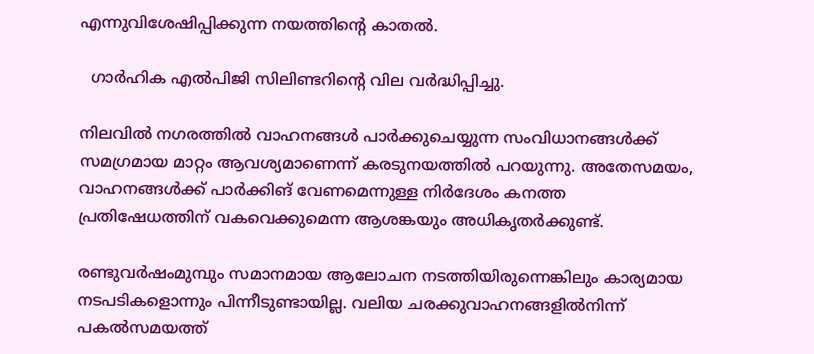എന്നുവിശേഷിപ്പിക്കുന്ന നയത്തിന്റെ കാതൽ.

  ഗാർഹിക എൽപിജി സിലിണ്ടറിന്റെ വില വർദ്ധിപ്പിച്ചു.

നിലവിൽ നഗരത്തിൽ വാഹനങ്ങൾ പാർക്കുചെയ്യുന്ന സംവിധാനങ്ങൾക്ക് സമഗ്രമായ മാറ്റം ആവശ്യമാണെന്ന് കരടുനയത്തിൽ പറയുന്നു. അതേസമയം, വാഹനങ്ങൾക്ക് പാർക്കിങ് വേണമെന്നുള്ള നിർദേശം കനത്ത പ്രതിഷേധത്തിന് വകവെക്കുമെന്ന ആശങ്കയും അധികൃതർക്കുണ്ട്.

രണ്ടുവർഷംമുമ്പും സമാനമായ ആലോചന നടത്തിയിരുന്നെങ്കിലും കാര്യമായ നടപടികളൊന്നും പിന്നീടുണ്ടായില്ല. വലിയ ചരക്കുവാഹനങ്ങളിൽനിന്ന് പകൽസമയത്ത്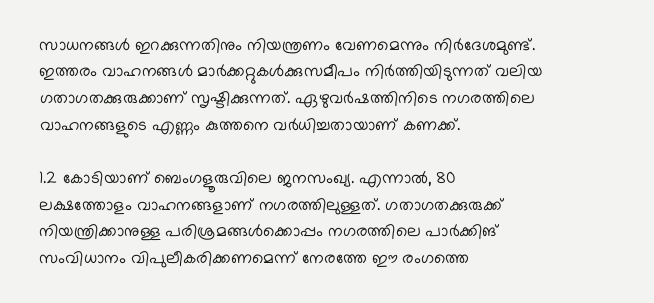സാധനങ്ങൾ ഇറക്കുന്നതിനും നിയന്ത്രണം വേണമെന്നും നിർദേശമുണ്ട്. ഇത്തരം വാഹനങ്ങൾ മാർക്കറ്റുകൾക്കുസമീപം നിർത്തിയിടുന്നത് വലിയ ഗതാഗതക്കുരുക്കാണ് സൃഷ്ടിക്കുന്നത്. ഏഴുവർഷത്തിനിടെ നഗരത്തിലെ വാഹനങ്ങളുടെ എണ്ണം കുത്തനെ വർധിച്ചതായാണ് കണക്ക്.

1.2 കോടിയാണ് ബെംഗളൂരുവിലെ ജനസംഖ്യ. എന്നാൽ, 80 ലക്ഷത്തോളം വാഹനങ്ങളാണ് നഗരത്തിലുള്ളത്. ഗതാഗതക്കുരുക്ക് നിയന്ത്രിക്കാനുള്ള പരിശ്രമങ്ങൾക്കൊപ്പം നഗരത്തിലെ പാർക്കിങ് സംവിധാനം വിപുലീകരിക്കണമെന്ന് നേരത്തേ ഈ രംഗത്തെ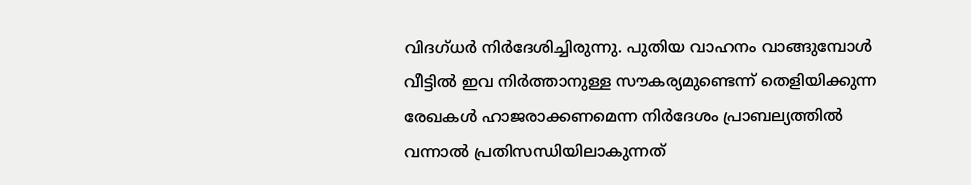വിദഗ്ധർ നിർദേശിച്ചിരുന്നു. പുതിയ വാഹനം വാങ്ങുമ്പോൾ വീട്ടിൽ ഇവ നിർത്താനുള്ള സൗകര്യമുണ്ടെന്ന് തെളിയിക്കുന്ന രേഖകൾ ഹാജരാക്കണമെന്ന നിർദേശം പ്രാബല്യത്തിൽ വന്നാൽ പ്രതിസന്ധിയിലാകുന്നത്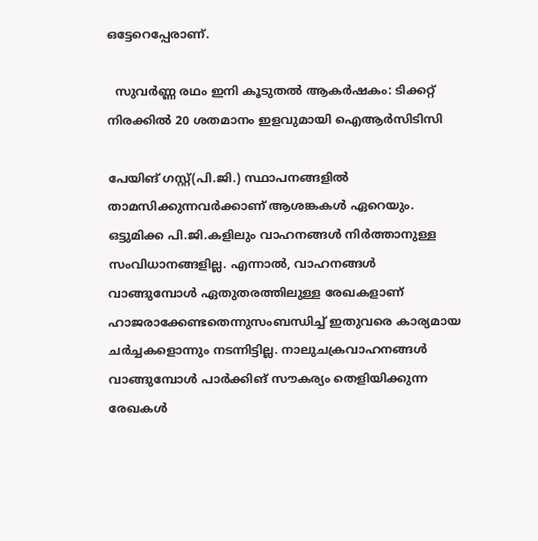ഒട്ടേറെപ്പേരാണ്.

  സുവർണ്ണ രഥം ഇനി കൂടുതൽ ആകർഷകം: ടിക്കറ്റ് നിരക്കിൽ 20 ശതമാനം ഇളവുമായി ഐആർസിടിസി

പേയിങ് ഗസ്റ്റ്(പി.ജി.) സ്ഥാപനങ്ങളിൽ താമസിക്കുന്നവർക്കാണ് ആശങ്കകൾ ഏറെയും. ഒട്ടുമിക്ക പി.ജി.കളിലും വാഹനങ്ങൾ നിർത്താനുള്ള സംവിധാനങ്ങളില്ല. എന്നാൽ, വാഹനങ്ങൾ വാങ്ങുമ്പോൾ ഏതുതരത്തിലുള്ള രേഖകളാണ് ഹാജരാക്കേണ്ടതെന്നുസംബന്ധിച്ച് ഇതുവരെ കാര്യമായ ചർച്ചകളൊന്നും നടന്നിട്ടില്ല. നാലുചക്രവാഹനങ്ങൾ വാങ്ങുമ്പോൾ പാർക്കിങ് സൗകര്യം തെളിയിക്കുന്ന രേഖകൾ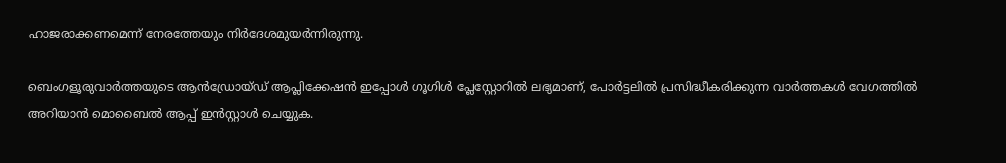ഹാജരാക്കണമെന്ന് നേരത്തേയും നിർദേശമുയർന്നിരുന്നു.

ബെംഗളൂരുവാർത്തയുടെ ആൻഡ്രോയ്ഡ് ആപ്ലിക്കേഷൻ ഇപ്പോൾ ഗൂഗിൾ പ്ലേസ്റ്റോറിൽ ലഭ്യമാണ്, പോർട്ടലിൽ പ്രസിദ്ധീകരിക്കുന്ന വാർത്തകൾ വേഗത്തിൽ അറിയാൻ മൊബൈൽ ആപ്പ് ഇൻസ്റ്റാൾ ചെയ്യുക.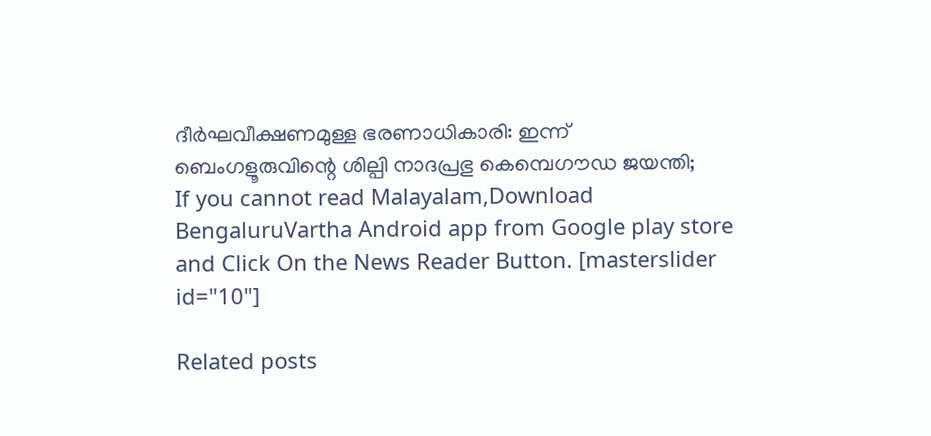ദീർഘവീക്ഷണമുള്ള ഭരണാധികാരി: ഇന്ന് ബെംഗളൂരുവിന്റെ ശില്പി നാദപ്രഭു കെമ്പെഗൗഡ ജയന്തി;
If you cannot read Malayalam,Download BengaluruVartha Android app from Google play store and Click On the News Reader Button. [masterslider id="10"]

Related posts